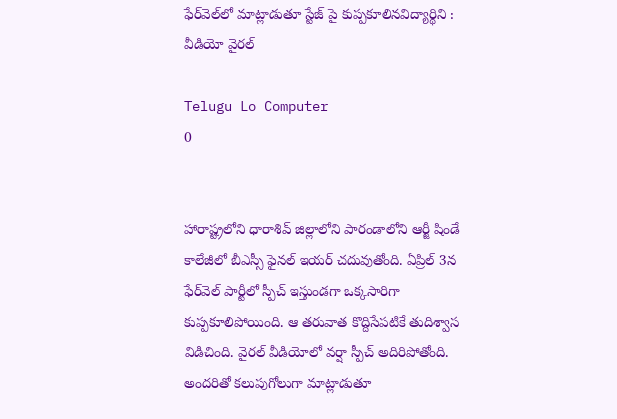ఫేర్‌వెల్‌లో మాట్లాడుతూ స్టేజ్ పై కుప్పకూలినవిద్యార్థిని : వీడియో వైరల్

Telugu Lo Computer
0


హారాష్ట్రలోని ధారాశివ్ జిల్లాలోని పారండాలోని ఆర్జీ షిండే కాలేజీలో బీఎస్సీ ఫైనల్ ఇయర్ చదువుతోంది. ఏప్రిల్ 3న ఫేర్‌వెల్ పార్టీలో స్పీచ్ ఇస్తుండగా ఒక్కసారిగా కుప్పకూలిపోయింది. ఆ తరువాత కొద్దిసేపటికే తుదిశ్వాస విడిచింది. వైరల్ వీడియోలో వర్షా స్పీచ్ అదిరిపోతోంది. అందరితో కలుపుగోలుగా మాట్లాడుతూ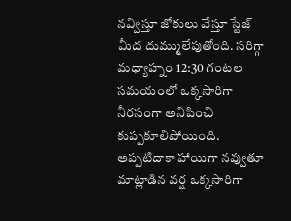నవ్విస్తూ జోకులు వేస్తూ స్టేజ్ మీద దుమ్ములేపుతోంది. సరిగ్గా మధ్యాహ్నం 12:30 గంటల సమయంలో ఒక్కసారిగా నీరసంగా అనిపించి కుప్పకూలిపోయింది. అప్పటిదాకా హాయిగా నవ్వుతూ మాట్లాడిన వర్ష ఒక్కసారిగా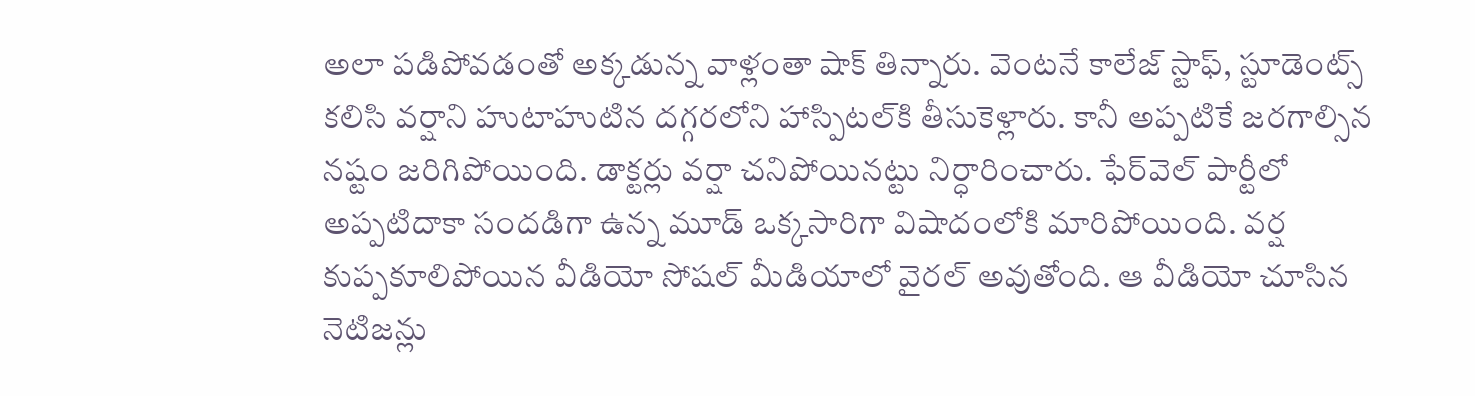అలా పడిపోవడంతో అక్కడున్న వాళ్లంతా షాక్ తిన్నారు. వెంటనే కాలేజ్ స్టాఫ్, స్టూడెంట్స్ కలిసి వర్షాని హుటాహుటిన దగ్గరలోని హాస్పిటల్‌కి తీసుకెళ్లారు. కానీ అప్పటికే జరగాల్సిన నష్టం జరిగిపోయింది. డాక్టర్లు వర్షా చనిపోయినట్టు నిర్ధారించారు. ఫేర్‌వెల్ పార్టీలో అప్పటిదాకా సందడిగా ఉన్న మూడ్ ఒక్కసారిగా విషాదంలోకి మారిపోయింది. వర్ష కుప్పకూలిపోయిన వీడియో సోషల్ మీడియాలో వైరల్ అవుతోంది. ఆ వీడియో చూసిన నెటిజన్లు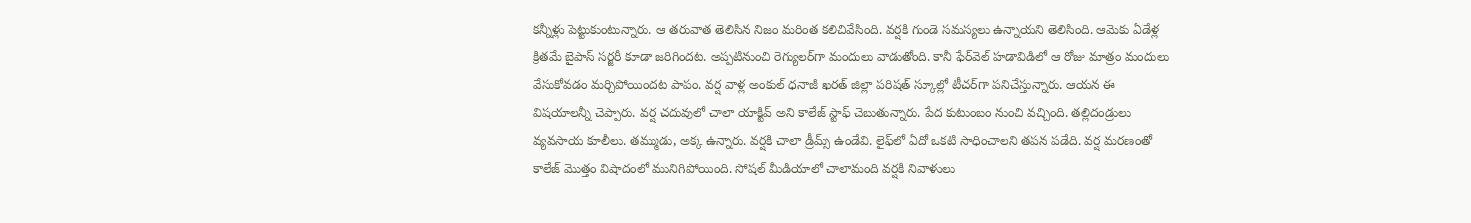కన్నీళ్లు పెట్టుకుంటున్నారు. ఆ తరువాత తెలిసిన నిజం మరింత కలిచివేసింది. వర్షకి గుండె సమస్యలు ఉన్నాయని తెలిసింది. ఆమెకు ఏడేళ్ల క్రితమే బైపాస్ సర్జరీ కూడా జరిగిందట. అప్పటినుంచి రెగ్యులర్‌గా మందులు వాడుతోంది. కానీ ఫేర్‌వెల్ హడావిడిలో ఆ రోజు మాత్రం మందులు వేసుకోవడం మర్చిపోయిందట పాపం. వర్ష వాళ్ల అంకుల్ ధనాజీ ఖరత్ జిల్లా పరిషత్ స్కూల్లో టీచర్‌గా పనిచేస్తున్నారు. ఆయన ఈ విషయాలన్నీ చెప్పారు. వర్ష చదువులో చాలా యాక్టివ్ అని కాలేజ్ స్టాఫ్ చెబుతున్నారు. పేద కుటుంబం నుంచి వచ్చింది. తల్లిదండ్రులు వ్యవసాయ కూలీలు. తమ్ముడు, అక్క ఉన్నారు. వర్షకి చాలా డ్రీమ్స్ ఉండేవి. లైఫ్‌లో ఏదో ఒకటి సాధించాలని తపన పడేది. వర్ష మరణంతో కాలేజ్ మొత్తం విషాదంలో మునిగిపోయింది. సోషల్ మీడియాలో చాలామంది వర్షకి నివాళులు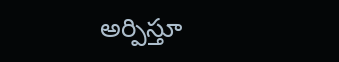అర్పిస్తూ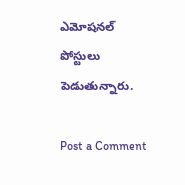ఎమోషనల్ పోస్టులు పెడుతున్నారు.

Post a Comment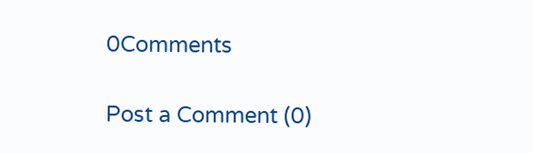0Comments

Post a Comment (0)